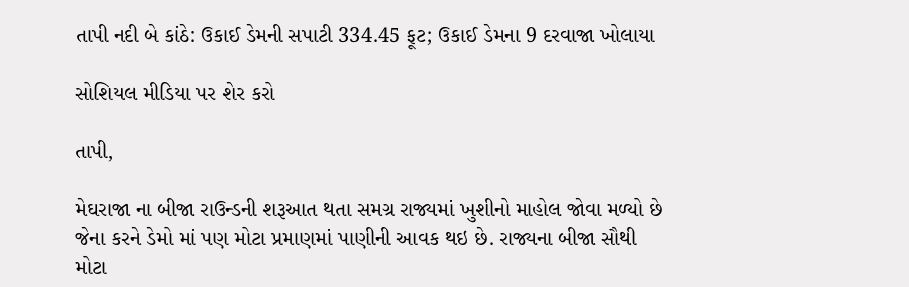તાપી નદી બે કાંઠે: ઉકાઈ ડેમની સપાટી 334.45 ફૂટ; ઉકાઈ ડેમના 9 દરવાજા ખોલાયા

સોશિયલ મીડિયા પર શેર કરો

તાપી,

મેઘરાજા ના બીજા રાઉન્ડની શરૂઆત થતા સમગ્ર રાજ્યમાં ખુશીનો માહોલ જોવા મળ્યો છે જેના કરને ડેમો માં પણ મોટા પ્રમાણમાં પાણીની આવક થઇ છે. રાજ્યના બીજા સૌથી મોટા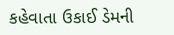કહેવાતા ઉકાઈ ડેમની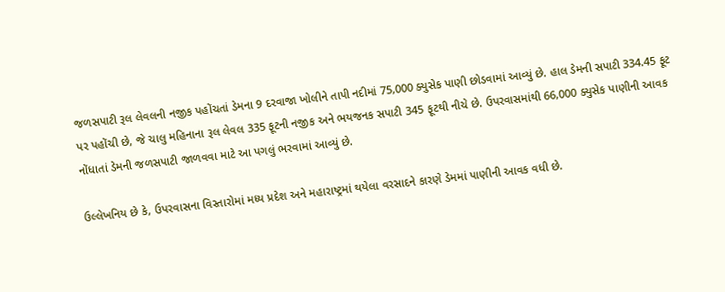જળસપાટી રૂલ લેવલની નજીક પહોંચતાં ડેમના 9 દરવાજા ખોલીને તાપી નદીમાં 75,000 ક્યુસેક પાણી છોડવામાં આવ્યું છે. હાલ ડેમની સપાટી 334.45 ફૂટ પર પહોંચી છે, જે ચાલુ મહિનાના રૂલ લેવલ 335 ફૂટની નજીક અને ભયજનક સપાટી 345 ફૂટથી નીચે છે. ઉપરવાસમાંથી 66,000 ક્યુસેક પાણીની આવક નોંધાતાં ડેમની જળસપાટી જાળવવા માટે આ પગલું ભરવામાં આવ્યું છે.

ઉલ્લેખનિય છે કે, ઉપરવાસના વિસ્તારોમાં મધ્ય પ્રદેશ અને મહારાષ્ટ્રમાં થયેલા વરસાદને કારણે ડેમમાં પાણીની આવક વધી છે.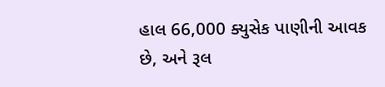હાલ 66,000 ક્યુસેક પાણીની આવક છે, અને રૂલ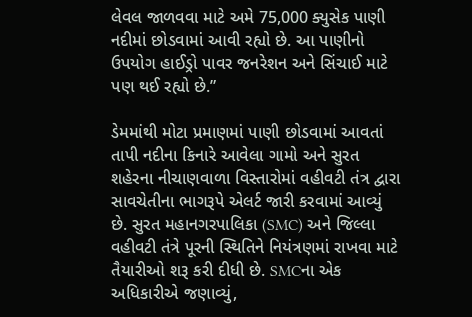લેવલ જાળવવા માટે અમે 75,000 ક્યુસેક પાણી નદીમાં છોડવામાં આવી રહ્યો છે. આ પાણીનો ઉપયોગ હાઈડ્રો પાવર જનરેશન અને સિંચાઈ માટે પણ થઈ રહ્યો છે.”

ડેમમાંથી મોટા પ્રમાણમાં પાણી છોડવામાં આવતાં તાપી નદીના કિનારે આવેલા ગામો અને સુરત શહેરના નીચાણવાળા વિસ્તારોમાં વહીવટી તંત્ર દ્વારા સાવચેતીના ભાગરૂપે એલર્ટ જારી કરવામાં આવ્યું છે. સુરત મહાનગરપાલિકા (SMC) અને જિલ્લા વહીવટી તંત્રે પૂરની સ્થિતિને નિયંત્રણમાં રાખવા માટે તૈયારીઓ શરૂ કરી દીધી છે. SMCના એક અધિકારીએ જણાવ્યું,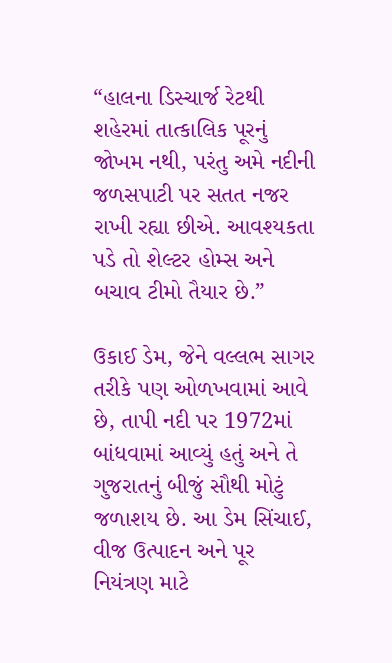“હાલના ડિસ્ચાર્જ રેટથી શહેરમાં તાત્કાલિક પૂરનું જોખમ નથી, પરંતુ અમે નદીની જળસપાટી પર સતત નજર રાખી રહ્યા છીએ. આવશ્યકતા પડે તો શેલ્ટર હોમ્સ અને બચાવ ટીમો તૈયાર છે.”

ઉકાઈ ડેમ, જેને વલ્લભ સાગર તરીકે પણ ઓળખવામાં આવે છે, તાપી નદી પર 1972માં બાંધવામાં આવ્યું હતું અને તે ગુજરાતનું બીજું સૌથી મોટું જળાશય છે. આ ડેમ સિંચાઈ, વીજ ઉત્પાદન અને પૂર નિયંત્રણ માટે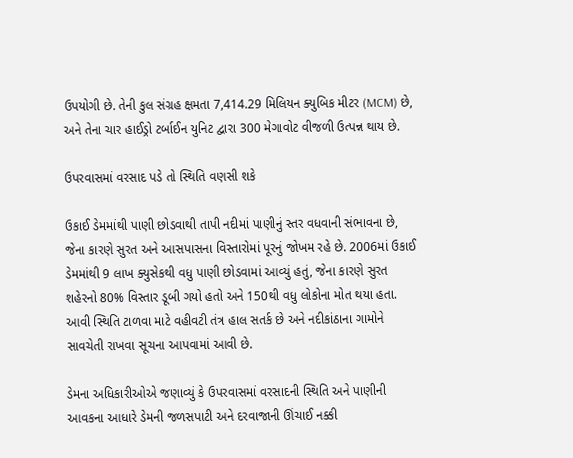ઉપયોગી છે. તેની કુલ સંગ્રહ ક્ષમતા 7,414.29 મિલિયન ક્યુબિક મીટર (MCM) છે, અને તેના ચાર હાઈડ્રો ટર્બાઈન યુનિટ દ્વારા 300 મેગાવોટ વીજળી ઉત્પન્ન થાય છે.

ઉપરવાસમાં વરસાદ પડે તો સ્થિતિ વણસી શકે

ઉકાઈ ડેમમાંથી પાણી છોડવાથી તાપી નદીમાં પાણીનું સ્તર વધવાની સંભાવના છે, જેના કારણે સુરત અને આસપાસના વિસ્તારોમાં પૂરનું જોખમ રહે છે. 2006માં ઉકાઈ ડેમમાંથી 9 લાખ ક્યુસેકથી વધુ પાણી છોડવામાં આવ્યું હતું, જેના કારણે સુરત શહેરનો 80% વિસ્તાર ડૂબી ગયો હતો અને 150થી વધુ લોકોના મોત થયા હતા. આવી સ્થિતિ ટાળવા માટે વહીવટી તંત્ર હાલ સતર્ક છે અને નદીકાંઠાના ગામોને સાવચેતી રાખવા સૂચના આપવામાં આવી છે.

ડેમના અધિકારીઓએ જણાવ્યું કે ઉપરવાસમાં વરસાદની સ્થિતિ અને પાણીની આવકના આધારે ડેમની જળસપાટી અને દરવાજાની ઊંચાઈ નક્કી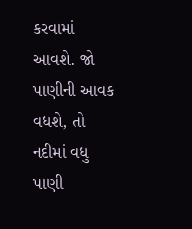કરવામાં આવશે. જો પાણીની આવક વધશે, તો નદીમાં વધુ પાણી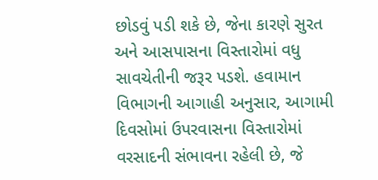છોડવું પડી શકે છે, જેના કારણે સુરત અને આસપાસના વિસ્તારોમાં વધુ સાવચેતીની જરૂર પડશે. હવામાન વિભાગની આગાહી અનુસાર, આગામી દિવસોમાં ઉપરવાસના વિસ્તારોમાં વરસાદની સંભાવના રહેલી છે, જે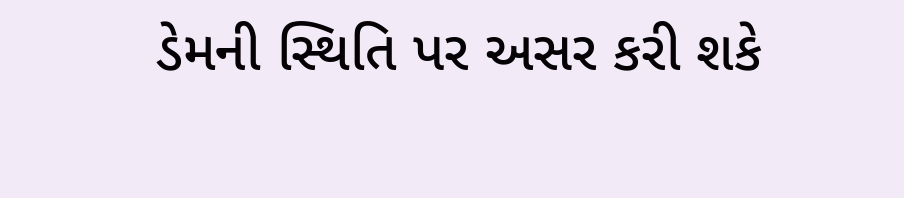ડેમની સ્થિતિ પર અસર કરી શકે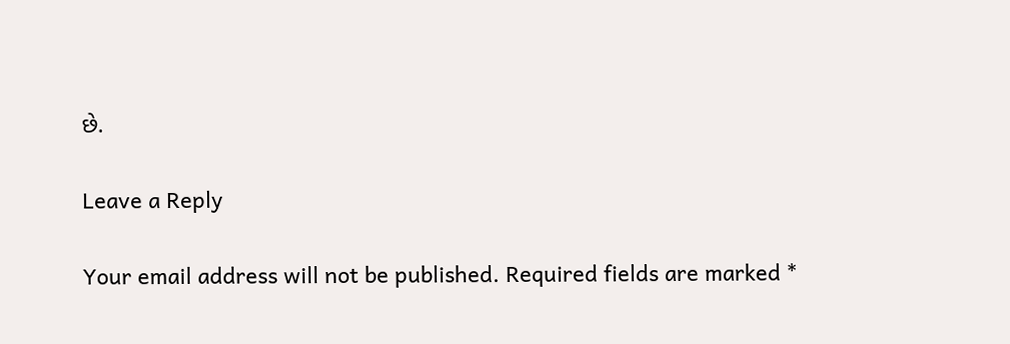છે.

Leave a Reply

Your email address will not be published. Required fields are marked *